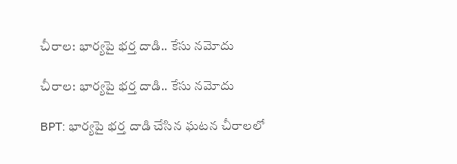చీరాల: భార్యపై భర్త దాడి.. కేసు నమోదు

చీరాల: భార్యపై భర్త దాడి.. కేసు నమోదు

BPT: భార్యపై భర్త దాడి చేసిన ఘటన చీరాలలో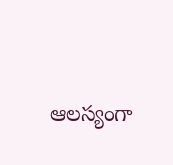ఆలస్యంగా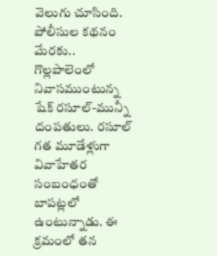వెలుగు చూసింది. పోలీసుల కథనం మేరకు.. గొల్లపాలెంలో నివాసముంటున్న షేక్ రసూల్-మున్నీ దంపతులు. రసూల్ గత మూడేళ్లుగా వివాహేతర సంబంధంతో బాపట్లలో ఉంటున్నాడు. ఈ క్రమంలో తన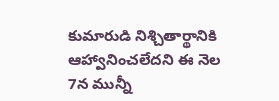కుమారుడి నిశ్చితార్థానికి ఆహ్వానించలేదని ఈ నెల 7న మున్నీ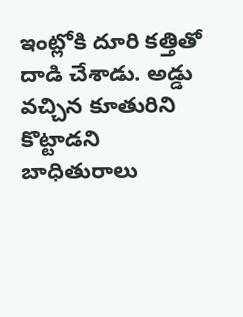ఇంట్లోకి దూరి కత్తితో దాడి చేశాడు. అడ్డు వచ్చిన కూతురిని కొట్టాడని బాధితురాలు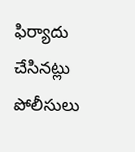ఫిర్యాదు చేసినట్లు పోలీసులు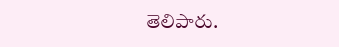తెలిపారు.